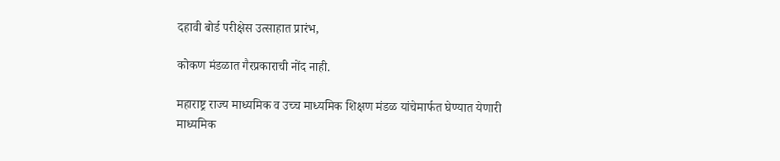दहावी बोर्ड परीक्षेस उत्साहात प्रारंभ,

कोकण मंडळात गैरप्रकाराची नोंद नाही.

महाराष्ट्र राज्य माध्यमिक व उच्च माध्यमिक शिक्षण मंडळ यांचेमार्फत घेण्यात येणारी माध्यमिक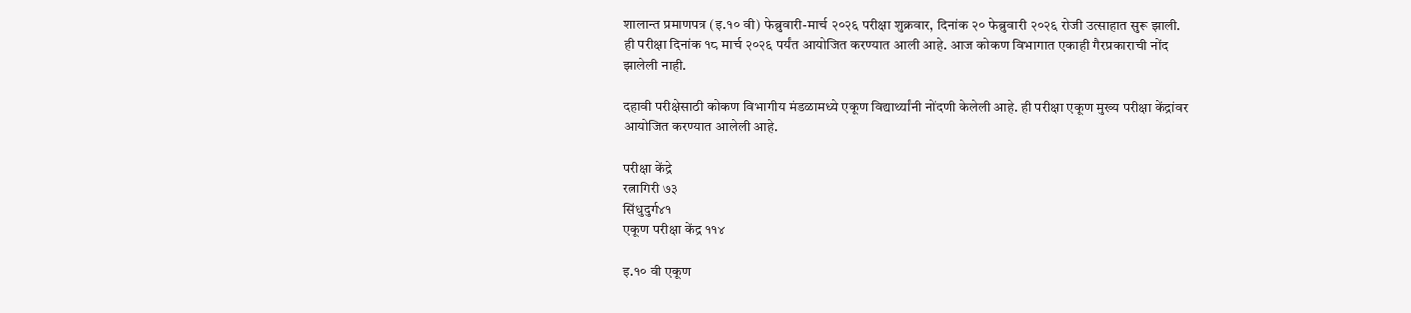शालान्त प्रमाणपत्र (इ.१० वी) फेब्रुवारी-मार्च २०२६ परीक्षा शुक्रवार, दिनांक २० फेब्रुवारी २०२६ रोजी उत्साहात सुरू झाली. ही परीक्षा दिनांक १८ मार्च २०२६ पर्यंत आयोजित करण्यात आली आहे. आज कोकण विभागात एकाही गैरप्रकाराची नोंद झालेली नाही.

दहावी परीक्षेसाठी कोकण विभागीय मंडळामध्ये एकूण विद्यार्थ्यांनी नोंदणी केलेली आहे. ही परीक्षा एकूण मुख्य परीक्षा केंद्रांवर आयोजित करण्यात आलेली आहे.

परीक्षा केंद्रे
रत्नागिरी ७३
सिंधुदुर्ग४१
एकूण परीक्षा केंद्र ११४

इ.१० वी एकूण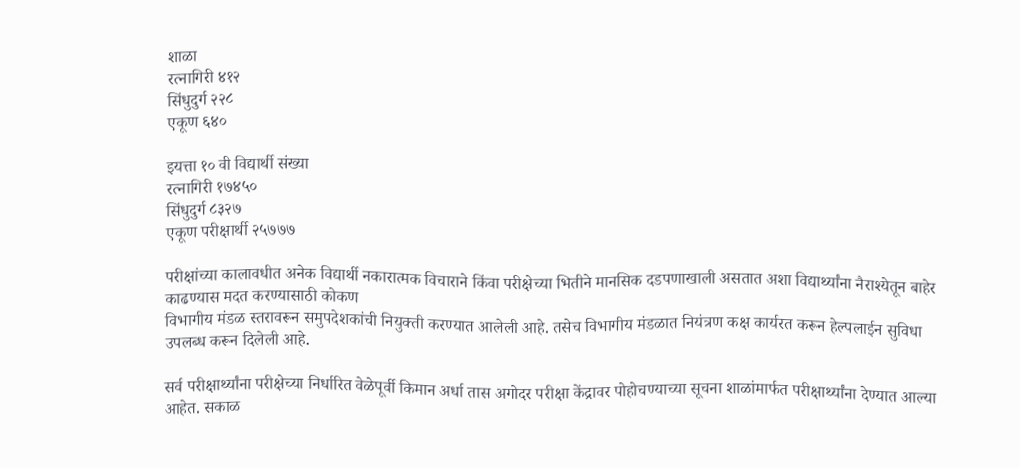शाळा
रत्नागिरी ४१२
सिंधुदुर्ग २२८
एकूण ६४०

इयत्ता १० वी विद्यार्थी संख्या
रत्नागिरी १७४५०
सिंधुदुर्ग ८३२७
एकूण परीक्षार्थी २५७७७

परीक्षांच्या कालावधीत अनेक विद्यार्थी नकारात्मक विचाराने किंवा परीक्षेच्या भितीने मानसिक दडपणाखाली असतात अशा विद्यार्थ्यांना नैराश्येतून बाहेर काढण्यास मदत करण्यासाठी कोकण
विभागीय मंडळ स्तरावरून समुपदेशकांची नियुक्ती करण्यात आलेली आहे. तसेच विभागीय मंडळात नियंत्रण कक्ष कार्यरत करून हेल्पलाईन सुविधा उपलब्ध करून दिलेली आहे.

सर्व परीक्षार्थ्यांना परीक्षेच्या निर्धारित वेळेपूर्वी किमान अर्धा तास अगोदर परीक्षा केंद्रावर पोहोचण्याच्या सूचना शाळांमार्फत परीक्षार्थ्यांना देण्यात आल्या आहेत. सकाळ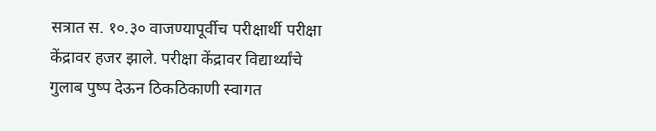सत्रात स. १०.३० वाजण्यापूर्वीच परीक्षार्थी परीक्षा केंद्रावर हजर झाले. परीक्षा केंद्रावर विद्यार्थ्यांचे गुलाब पुष्प देऊन ठिकठिकाणी स्वागत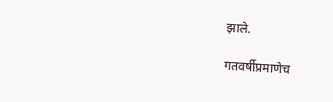झाले.

गतवर्षीप्रमाणेच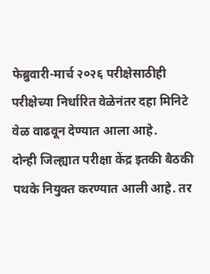फेब्रुवारी-मार्च २०२६ परीक्षेसाठीही परीक्षेच्या निर्धारित वेळेनंतर दहा मिनिटे वेळ वाढवून देण्यात आला आहे.
दोन्ही जिल्ह्यात परीक्षा केंद्र इतकी बैठकी पथके नियुक्त करण्यात आली आहे. तर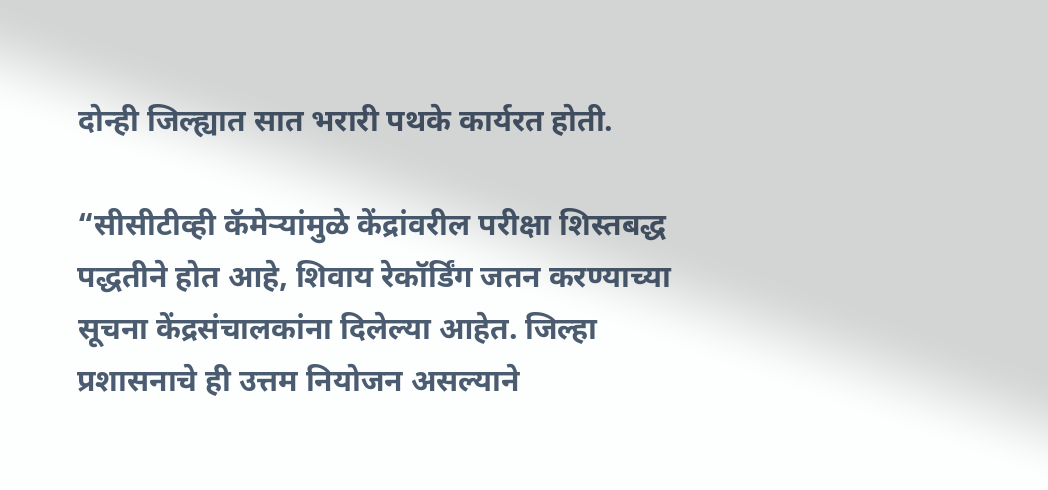दोन्ही जिल्ह्यात सात भरारी पथके कार्यरत होती.

“सीसीटीव्ही कॅमेऱ्यांमुळे केंद्रांवरील परीक्षा शिस्तबद्ध पद्धतीने होत आहे, शिवाय रेकॉर्डिंग जतन करण्याच्या सूचना केंद्रसंचालकांना दिलेल्या आहेत. जिल्हा प्रशासनाचे ही उत्तम नियोजन असल्याने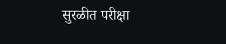सुरळीत परीक्षा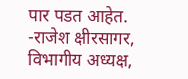पार पडत आहेत.
-राजेश क्षीरसागर,
विभागीय अध्यक्ष,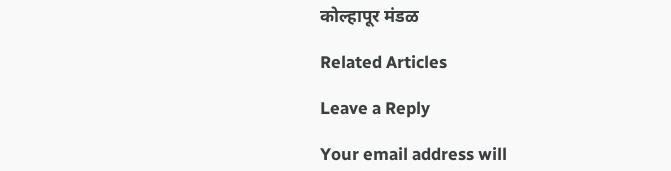कोल्हापूर मंडळ

Related Articles

Leave a Reply

Your email address will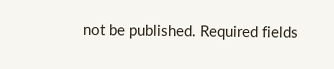not be published. Required fields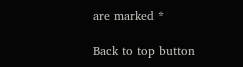are marked *

Back to top button